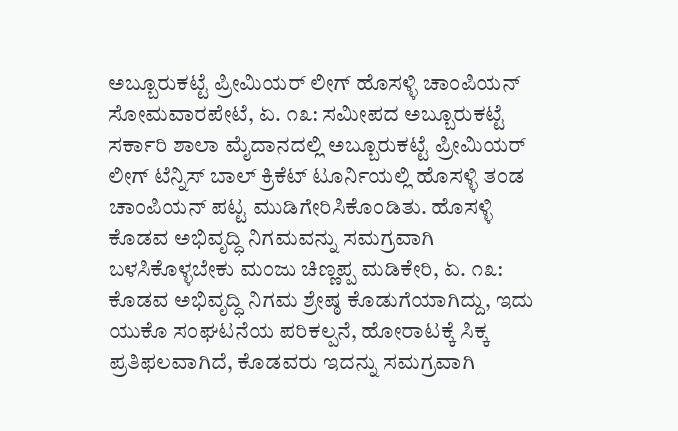ಅಬ್ಬೂರುಕಟ್ಟೆ ಪ್ರೀಮಿಯರ್ ಲೀಗ್ ಹೊಸಳ್ಳಿ ಚಾಂಪಿಯನ್ ಸೋಮವಾರಪೇಟೆ, ಏ. ೧೩: ಸಮೀಪದ ಅಬ್ಬೂರುಕಟ್ಟೆ ಸರ್ಕಾರಿ ಶಾಲಾ ಮೈದಾನದಲ್ಲಿ ಅಬ್ಬೂರುಕಟ್ಟೆ ಪ್ರೀಮಿಯರ್ ಲೀಗ್ ಟೆನ್ನಿಸ್ ಬಾಲ್ ಕ್ರಿಕೆಟ್ ಟೂರ್ನಿಯಲ್ಲಿ ಹೊಸಳ್ಳಿ ತಂಡ ಚಾಂಪಿಯನ್ ಪಟ್ಟ ಮುಡಿಗೇರಿಸಿಕೊಂಡಿತು. ಹೊಸಳ್ಳಿ
ಕೊಡವ ಅಭಿವೃದ್ಧಿ ನಿಗಮವನ್ನು ಸಮಗ್ರವಾಗಿ ಬಳಸಿಕೊಳ್ಳಬೇಕು ಮಂಜು ಚಿಣ್ಣಪ್ಪ ಮಡಿಕೇರಿ, ಏ. ೧೩: ಕೊಡವ ಅಭಿವೃದ್ಧಿ ನಿಗಮ ಶ್ರೇಷ್ಠ ಕೊಡುಗೆಯಾಗಿದ್ದು, ಇದು ಯುಕೊ ಸಂಘಟನೆಯ ಪರಿಕಲ್ಪನೆ, ಹೋರಾಟಕ್ಕೆ ಸಿಕ್ಕ ಪ್ರತಿಫಲವಾಗಿದೆ, ಕೊಡವರು ಇದನ್ನು ಸಮಗ್ರವಾಗಿ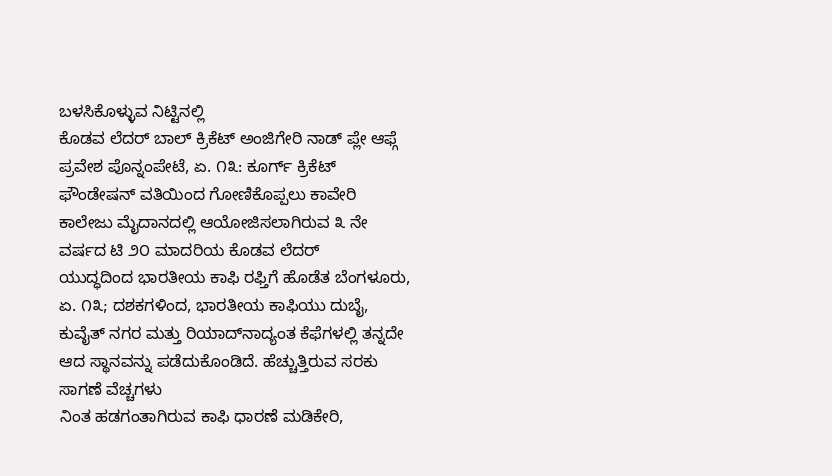ಬಳಸಿಕೊಳ್ಳುವ ನಿಟ್ಟಿನಲ್ಲಿ
ಕೊಡವ ಲೆದರ್ ಬಾಲ್ ಕ್ರಿಕೆಟ್ ಅಂಜಿಗೇರಿ ನಾಡ್ ಪ್ಲೇ ಆಫ್ಗೆ ಪ್ರವೇಶ ಪೊನ್ನಂಪೇಟೆ, ಏ. ೧೩: ಕೂರ್ಗ್ ಕ್ರಿಕೆಟ್ ಫೌಂಡೇಷನ್ ವತಿಯಿಂದ ಗೋಣಿಕೊಪ್ಪಲು ಕಾವೇರಿ ಕಾಲೇಜು ಮೈದಾನದಲ್ಲಿ ಆಯೋಜಿಸಲಾಗಿರುವ ೩ ನೇ ವರ್ಷದ ಟಿ ೨೦ ಮಾದರಿಯ ಕೊಡವ ಲೆದರ್
ಯುದ್ಧದಿಂದ ಭಾರತೀಯ ಕಾಫಿ ರಫ್ತಿಗೆ ಹೊಡೆತ ಬೆಂಗಳೂರು, ಏ. ೧೩; ದಶಕಗಳಿಂದ, ಭಾರತೀಯ ಕಾಫಿಯು ದುಬೈ, ಕುವೈತ್ ನಗರ ಮತ್ತು ರಿಯಾದ್‌ನಾದ್ಯಂತ ಕೆಫೆಗಳಲ್ಲಿ ತನ್ನದೇ ಆದ ಸ್ಥಾನವನ್ನು ಪಡೆದುಕೊಂಡಿದೆ. ಹೆಚ್ಚುತ್ತಿರುವ ಸರಕು ಸಾಗಣೆ ವೆಚ್ಚಗಳು
ನಿಂತ ಹಡಗಂತಾಗಿರುವ ಕಾಫಿ ಧಾರಣೆ ಮಡಿಕೇರಿ,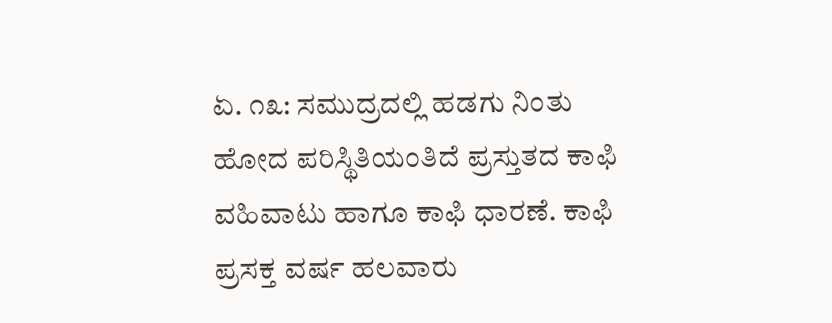ಏ. ೧೩: ಸಮುದ್ರದಲ್ಲಿ ಹಡಗು ನಿಂತು ಹೋದ ಪರಿಸ್ಥಿತಿಯಂತಿದೆ ಪ್ರಸ್ತುತದ ಕಾಫಿ ವಹಿವಾಟು ಹಾಗೂ ಕಾಫಿ ಧಾರಣೆ. ಕಾಫಿ ಪ್ರಸಕ್ತ ವರ್ಷ ಹಲವಾರು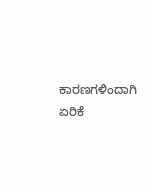ಕಾರಣಗಳಿಂದಾಗಿ ಏರಿಕೆ